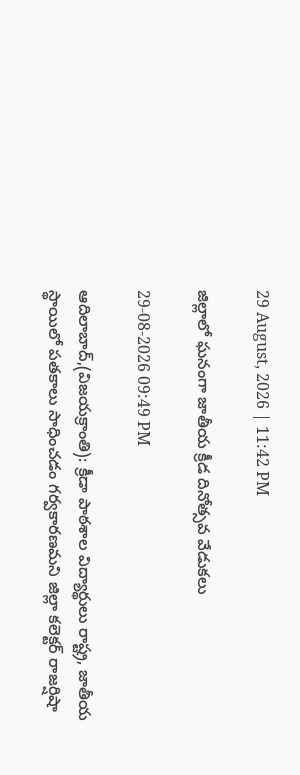29 August, 2026 | 11:42 PM

జిల్లాలో ఘనంగా జాతీయ క్రీడ దినోత్సవ వేడుకలు

29-08-2026 09:49 PM

ఆదిలాబాద్,(విజయక్రాంతి): క్రీడా పాఠశాల విద్యార్థులు రాష్ట్ర, జాతీయ స్థాయిలో పతకాలు సాధించడం గర్వకారణమని జిల్లా కలెక్టర్ రాజర్షిషా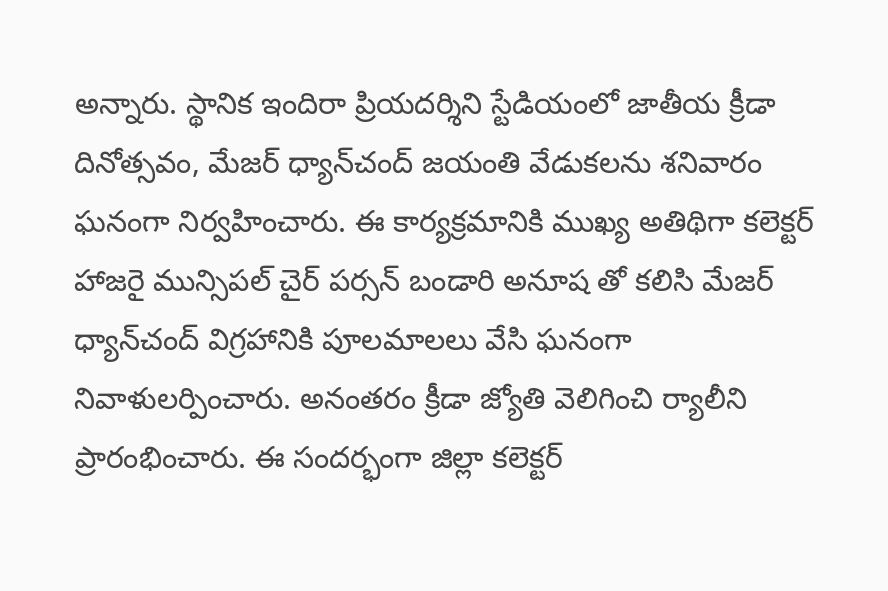అన్నారు. స్థానిక ఇందిరా ప్రియదర్శిని స్టేడియంలో జాతీయ క్రీడా దినోత్సవం, మేజర్ ధ్యాన్‌చంద్ జయంతి వేడుకలను శనివారం ఘనంగా నిర్వహించారు. ఈ కార్యక్రమానికి ముఖ్య అతిథిగా కలెక్టర్ హాజరై మున్సిపల్ చైర్ పర్సన్ బండారి అనూష తో కలిసి మేజర్ ధ్యాన్‌చంద్ విగ్రహానికి పూలమాలలు వేసి ఘనంగా నివాళులర్పించారు. అనంతరం క్రీడా జ్యోతి వెలిగించి ర్యాలీని ప్రారంభించారు. ఈ సందర్భంగా జిల్లా కలెక్టర్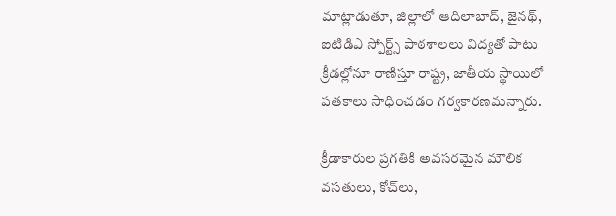మాట్లాడుతూ, జిల్లాలో ఆదిలాబాద్, జైనథ్, ఐటిడిఎ స్పోర్ట్స్ పాఠశాలలు విద్యతో పాటు క్రీడల్లోనూ రాణిస్తూ రాష్ట్ర, జాతీయ స్థాయిలో పతకాలు సాధించడం గర్వకారణమన్నారు.

క్రీడాకారుల ప్రగతికి అవసరమైన మౌలిక వసతులు, కోచ్‌లు,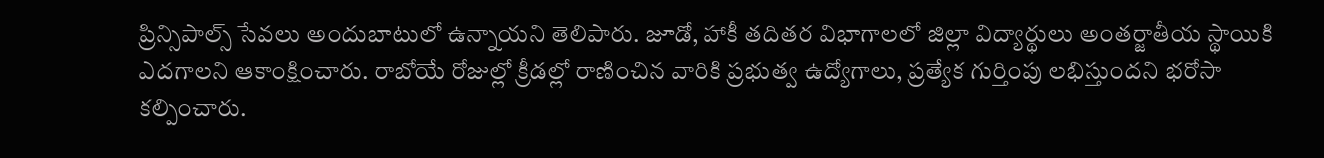ప్రిన్సిపాల్స్ సేవలు అందుబాటులో ఉన్నాయని తెలిపారు. జూడో, హాకీ తదితర విభాగాలలో జిల్లా విద్యార్థులు అంతర్జాతీయ స్థాయికి ఎదగాలని ఆకాంక్షించారు. రాబోయే రోజుల్లో క్రీడల్లో రాణించిన వారికి ప్రభుత్వ ఉద్యోగాలు, ప్రత్యేక గుర్తింపు లభిస్తుందని భరోసా కల్పించారు.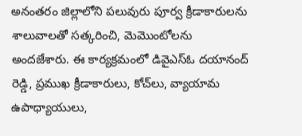అనంతరం జిల్లాలోని పలువురు పూర్వ క్రీడాకారులను శాలువాలతో సత్కరించి, మెమొంటోలను అందజేశారు. ఈ కార్యక్రమంలో డివైఎస్‌ఓ దయానంద్ రెడ్డి, ప్రముఖ క్రీడాకారులు, కోచ్‌లు, వ్యాయామ ఉపాధ్యాయులు,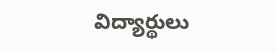విద్యార్థులు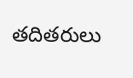తదితరులు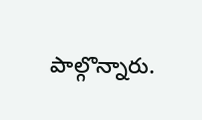పాల్గొన్నారు.